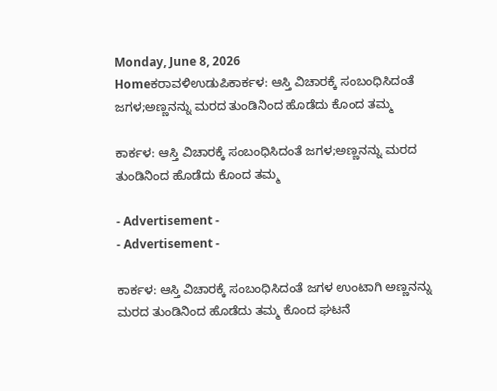Monday, June 8, 2026
Homeಕರಾವಳಿಉಡುಪಿಕಾರ್ಕಳ: ಆಸ್ತಿ ವಿಚಾರಕ್ಕೆ ಸಂಬಂಧಿಸಿದಂತೆ ಜಗಳ;ಅಣ್ಣನನ್ನು ಮರದ ತುಂಡಿನಿಂದ ಹೊಡೆದು ಕೊಂದ ತಮ್ಮ

ಕಾರ್ಕಳ: ಆಸ್ತಿ ವಿಚಾರಕ್ಕೆ ಸಂಬಂಧಿಸಿದಂತೆ ಜಗಳ;ಅಣ್ಣನನ್ನು ಮರದ ತುಂಡಿನಿಂದ ಹೊಡೆದು ಕೊಂದ ತಮ್ಮ

- Advertisement -
- Advertisement -

ಕಾರ್ಕಳ: ಆಸ್ತಿ ವಿಚಾರಕ್ಕೆ ಸಂಬಂಧಿಸಿದಂತೆ ಜಗಳ ಉಂಟಾಗಿ ಅಣ್ಣನನ್ನು ಮರದ ತುಂಡಿನಿಂದ ಹೊಡೆದು ತಮ್ಮ ಕೊಂದ ಘಟನೆ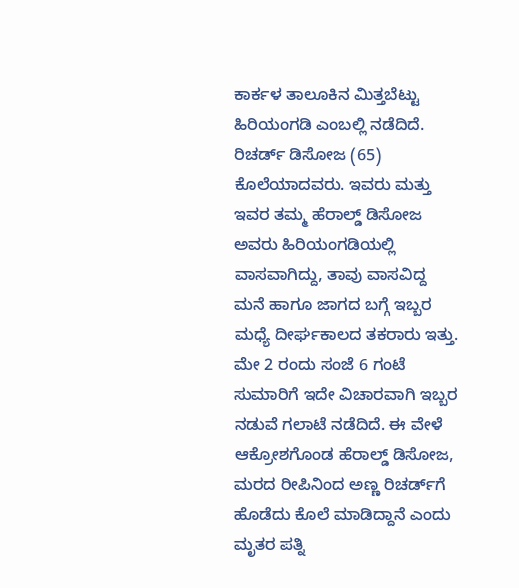ಕಾರ್ಕಳ ತಾಲೂಕಿನ ಮಿತ್ತಬೆಟ್ಟು ಹಿರಿಯಂಗಡಿ ಎಂಬಲ್ಲಿ ನಡೆದಿದೆ. ರಿಚರ್ಡ್ ಡಿಸೋಜ (65) ಕೊಲೆಯಾದವರು. ಇವರು ಮತ್ತು ಇವರ ತಮ್ಮ ಹೆರಾಲ್ಡ್ ಡಿಸೋಜ ಅವರು ಹಿರಿಯಂಗಡಿಯಲ್ಲಿ ವಾಸವಾಗಿದ್ದು, ತಾವು ವಾಸವಿದ್ದ ಮನೆ ಹಾಗೂ ಜಾಗದ ಬಗ್ಗೆ ಇಬ್ಬರ ಮಧ್ಯೆ ದೀರ್ಘಕಾಲದ ತಕರಾರು ಇತ್ತು. ಮೇ 2 ರಂದು ಸಂಜೆ 6 ಗಂಟೆ ಸುಮಾರಿಗೆ ಇದೇ ವಿಚಾರವಾಗಿ ಇಬ್ಬರ ನಡುವೆ ಗಲಾಟೆ ನಡೆದಿದೆ. ಈ ವೇಳೆ ಆಕ್ರೋಶಗೊಂಡ ಹೆರಾಲ್ಡ್ ಡಿಸೋಜ, ಮರದ ರೀಪಿನಿಂದ ಅಣ್ಣ ರಿಚರ್ಡ್‌ಗೆ ಹೊಡೆದು ಕೊಲೆ ಮಾಡಿದ್ದಾನೆ ಎಂದು ಮೃತರ ಪತ್ನಿ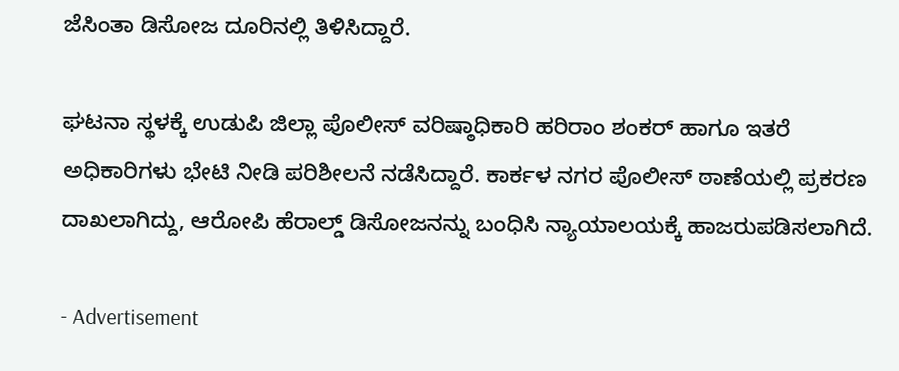ಜೆಸಿಂತಾ ಡಿಸೋಜ ದೂರಿನಲ್ಲಿ ತಿಳಿಸಿದ್ದಾರೆ.

ಘಟನಾ ಸ್ಥಳಕ್ಕೆ ಉಡುಪಿ ಜಿಲ್ಲಾ ಪೊಲೀಸ್ ವರಿಷ್ಠಾಧಿಕಾರಿ ಹರಿರಾಂ ಶಂಕರ್ ಹಾಗೂ ಇತರೆ ಅಧಿಕಾರಿಗಳು ಭೇಟಿ ನೀಡಿ ಪರಿಶೀಲನೆ ನಡೆಸಿದ್ದಾರೆ. ಕಾರ್ಕಳ ನಗರ ಪೊಲೀಸ್ ಠಾಣೆಯಲ್ಲಿ ಪ್ರಕರಣ ದಾಖಲಾಗಿದ್ದು, ಆರೋಪಿ ಹೆರಾಲ್ಡ್ ಡಿಸೋಜನನ್ನು ಬಂಧಿಸಿ ನ್ಯಾಯಾಲಯಕ್ಕೆ ಹಾಜರುಪಡಿಸಲಾಗಿದೆ.

- Advertisement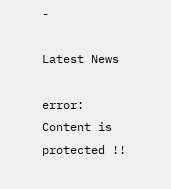-

Latest News

error: Content is protected !!